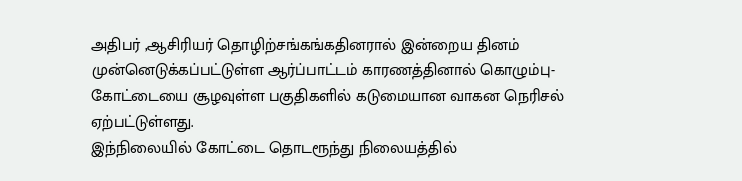அதிபர் ,ஆசிரியர் தொழிற்சங்கங்கதினரால் இன்றைய தினம் முன்னெடுக்கப்பட்டுள்ள ஆர்ப்பாட்டம் காரணத்தினால் கொழும்பு- கோட்டையை சூழவுள்ள பகுதிகளில் கடுமையான வாகன நெரிசல் ஏற்பட்டுள்ளது.
இந்நிலையில் கோட்டை தொடரூந்து நிலையத்தில்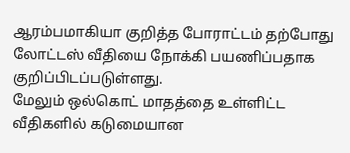ஆரம்பமாகியா குறித்த போராட்டம் தற்போது லோட்டஸ் வீதியை நோக்கி பயணிப்பதாக
குறிப்பிடப்படுள்ளது.
மேலும் ஒல்கொட் மாதத்தை உள்ளிட்ட வீதிகளில் கடுமையான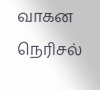வாகன நெரிசல்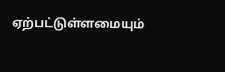ஏற்பட்டுள்ளமையும்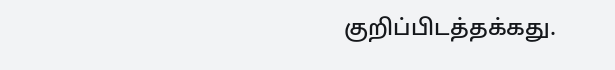குறிப்பிடத்தக்கது.